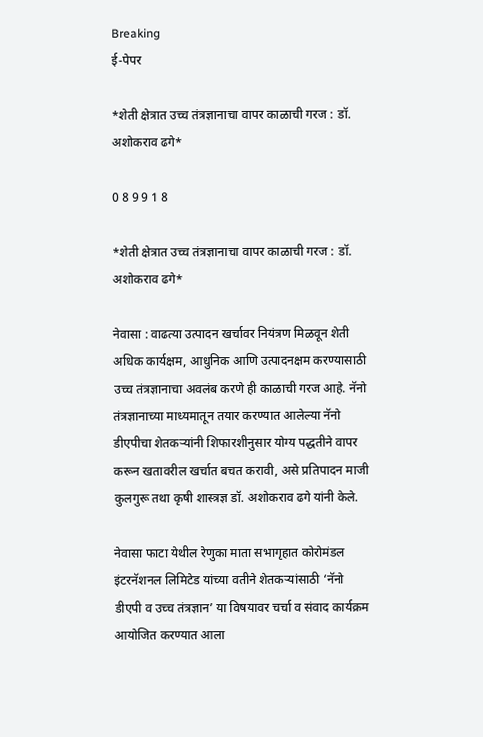Breaking
ई-पेपर

*शेती क्षेत्रात उच्च तंत्रज्ञानाचा वापर काळाची गरज : डॉ. अशोकराव ढगे*

0 8 9 9 1 8

*शेती क्षेत्रात उच्च तंत्रज्ञानाचा वापर काळाची गरज : डॉ. अशोकराव ढगे*

नेवासा : वाढत्या उत्पादन खर्चावर नियंत्रण मिळवून शेती अधिक कार्यक्षम, आधुनिक आणि उत्पादनक्षम करण्यासाठी उच्च तंत्रज्ञानाचा अवलंब करणे ही काळाची गरज आहे. नॅनो तंत्रज्ञानाच्या माध्यमातून तयार करण्यात आलेल्या नॅनो डीएपीचा शेतकऱ्यांनी शिफारशीनुसार योग्य पद्धतीने वापर करून खतावरील खर्चात बचत करावी, असे प्रतिपादन माजी कुलगुरू तथा कृषी शास्त्रज्ञ डॉ. अशोकराव ढगे यांनी केले.

नेवासा फाटा येथील रेणुका माता सभागृहात कोरोमंडल इंटरनॅशनल लिमिटेड यांच्या वतीने शेतकऱ्यांसाठी ‘नॅनो डीएपी व उच्च तंत्रज्ञान’ या विषयावर चर्चा व संवाद कार्यक्रम आयोजित करण्यात आला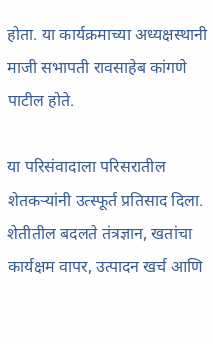होता. या कार्यक्रमाच्या अध्यक्षस्थानी माजी सभापती रावसाहेब कांगणे पाटील होते.

या परिसंवादाला परिसरातील शेतकऱ्यांनी उत्स्फूर्त प्रतिसाद दिला. शेतीतील बदलते तंत्रज्ञान, खतांचा कार्यक्षम वापर, उत्पादन खर्च आणि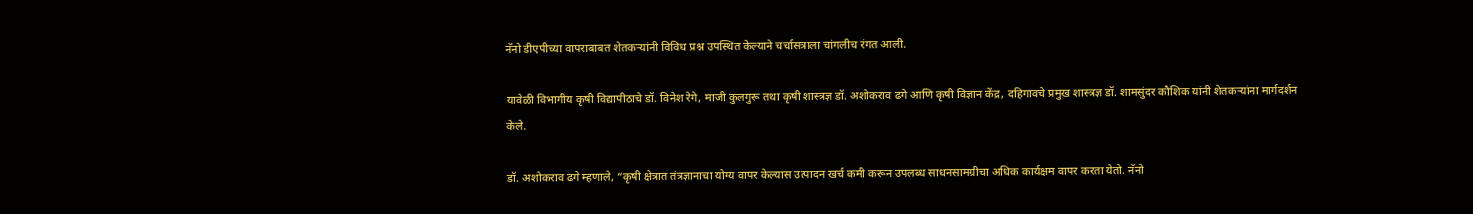नॅनो डीएपीच्या वापराबाबत शेतकऱ्यांनी विविध प्रश्न उपस्थित केल्याने चर्चासत्राला चांगलीच रंगत आली.

यावेळी विभागीय कृषी विद्यापीठाचे डॉ. विनेश रेगे, माजी कुलगुरू तथा कृषी शास्त्रज्ञ डॉ. अशोकराव ढगे आणि कृषी विज्ञान केंद्र, दहिगावचे प्रमुख शास्त्रज्ञ डॉ. शामसुंदर कौशिक यांनी शेतकऱ्यांना मार्गदर्शन केले.

डॉ. अशोकराव ढगे म्हणाले, “कृषी क्षेत्रात तंत्रज्ञानाचा योग्य वापर केल्यास उत्पादन खर्च कमी करून उपलब्ध साधनसामग्रीचा अधिक कार्यक्षम वापर करता येतो. नॅनो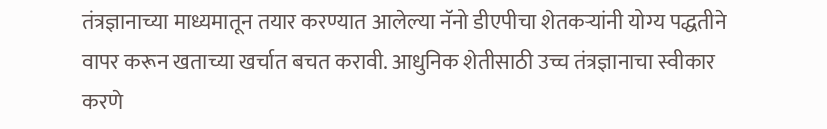तंत्रज्ञानाच्या माध्यमातून तयार करण्यात आलेल्या नॅनो डीएपीचा शेतकऱ्यांनी योग्य पद्धतीने वापर करून खताच्या खर्चात बचत करावी. आधुनिक शेतीसाठी उच्च तंत्रज्ञानाचा स्वीकार करणे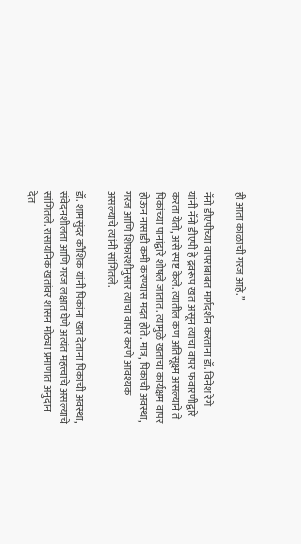ही आता काळाची गरज आहे.”

नॅनो डीएपीच्या वापराबाबत मार्गदर्शन करताना डॉ. विनेश रेगे यांनी नॅनो डीएपी हे द्रवरूप खत असून त्याचा वापर फवारणीद्वारे करता येतो, असे स्पष्ट केले. त्यातील कण अतिसूक्ष्म असल्याने ते पिकांच्या पानांद्वारे शोषले जातात. त्यामुळे खताचा कार्यक्षम वापर होऊन नासाडी कमी करण्यास मदत होते. मात्र, पिकाची अवस्था, गरज आणि शिफारशीनुसार त्याचा वापर करणे आवश्यक असल्याचे त्यांनी सांगितले.

डॉ. शामसुंदर कौशिक यांनी पिकांना खत देताना पिकाची अवस्था, संवेदनशीलता आणि गरज लक्षात घेणे अत्यंत महत्त्वाचे असल्याचे सांगितले. रासायनिक खतांवर शासन मोठ्या प्रमाणात अनुदान देत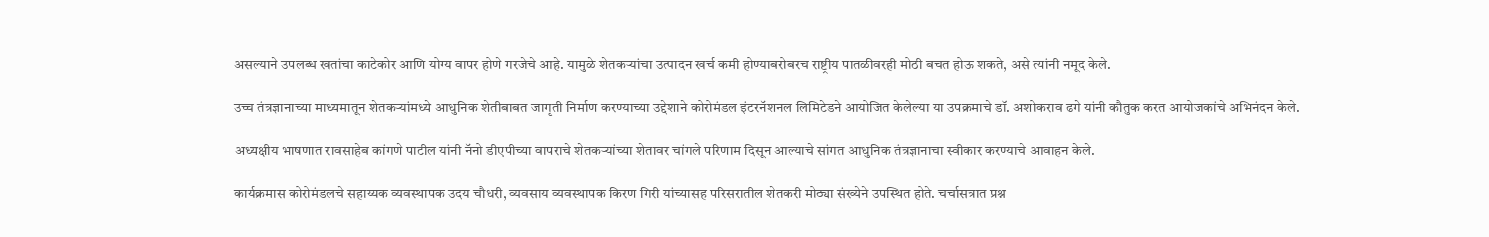असल्याने उपलब्ध खतांचा काटेकोर आणि योग्य वापर होणे गरजेचे आहे. यामुळे शेतकऱ्यांचा उत्पादन खर्च कमी होण्याबरोबरच राष्ट्रीय पातळीवरही मोठी बचत होऊ शकते, असे त्यांनी नमूद केले.

उच्च तंत्रज्ञानाच्या माध्यमातून शेतकऱ्यांमध्ये आधुनिक शेतीबाबत जागृती निर्माण करण्याच्या उद्देशाने कोरोमंडल इंटरनॅशनल लिमिटेडने आयोजित केलेल्या या उपक्रमाचे डॉ. अशोकराव ढगे यांनी कौतुक करत आयोजकांचे अभिनंदन केले.

अध्यक्षीय भाषणात रावसाहेब कांगणे पाटील यांनी नॅनो डीएपीच्या वापराचे शेतकऱ्यांच्या शेतावर चांगले परिणाम दिसून आल्याचे सांगत आधुनिक तंत्रज्ञानाचा स्वीकार करण्याचे आवाहन केले.

कार्यक्रमास कोरोमंडलचे सहाय्यक व्यवस्थापक उदय चौधरी, व्यवसाय व्यवस्थापक किरण गिरी यांच्यासह परिसरातील शेतकरी मोठ्या संख्येने उपस्थित होते. चर्चासत्रात प्रश्न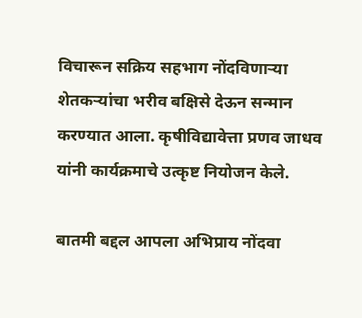विचारून सक्रिय सहभाग नोंदविणाऱ्या शेतकऱ्यांचा भरीव बक्षिसे देऊन सन्मान करण्यात आला. कृषीविद्यावेत्ता प्रणव जाधव यांनी कार्यक्रमाचे उत्कृष्ट नियोजन केले.

बातमी बद्दल आपला अभिप्राय नोंदवा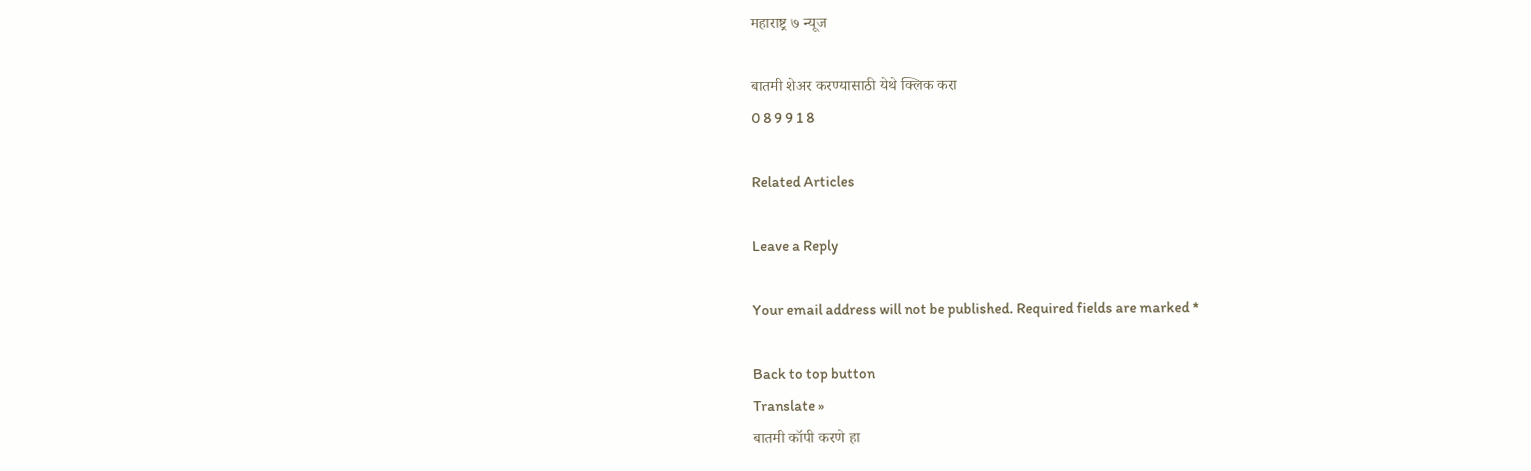महाराष्ट्र ७ न्यूज

बातमी शेअर करण्यासाठी येथे क्लिक करा
0 8 9 9 1 8

Related Articles

Leave a Reply

Your email address will not be published. Required fields are marked *

Back to top button
Translate »
बातमी कॉपी करणे हा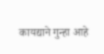कायद्याने गुन्हा आहे